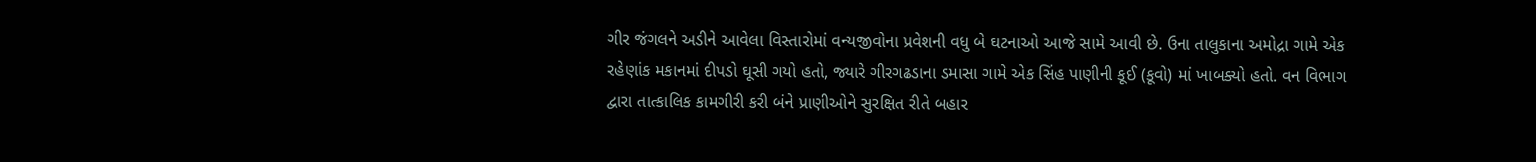ગીર જંગલને અડીને આવેલા વિસ્તારોમાં વન્યજીવોના પ્રવેશની વધુ બે ઘટનાઓ આજે સામે આવી છે. ઉના તાલુકાના અમોદ્રા ગામે એક રહેણાંક મકાનમાં દીપડો ઘૂસી ગયો હતો, જ્યારે ગીરગઢડાના ડમાસા ગામે એક સિંહ પાણીની કૂઈ (કૂવો) માં ખાબક્યો હતો. વન વિભાગ દ્વારા તાત્કાલિક કામગીરી કરી બંને પ્રાણીઓને સુરક્ષિત રીતે બહાર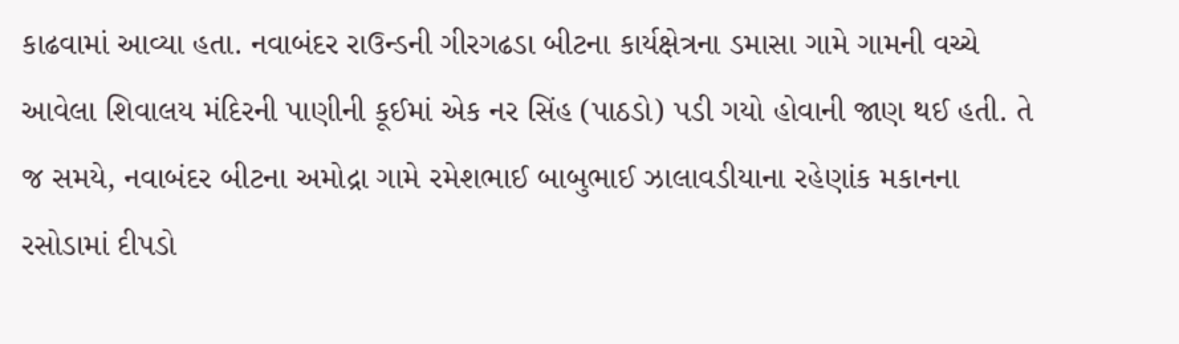કાઢવામાં આવ્યા હતા. નવાબંદર રાઉન્ડની ગીરગઢડા બીટના કાર્યક્ષેત્રના ડમાસા ગામે ગામની વચ્ચે આવેલા શિવાલય મંદિરની પાણીની કૂઈમાં એક નર સિંહ (પાઠડો) પડી ગયો હોવાની જાણ થઈ હતી. તે જ સમયે, નવાબંદર બીટના અમોદ્રા ગામે રમેશભાઈ બાબુભાઈ ઝાલાવડીયાના રહેણાંક મકાનના રસોડામાં દીપડો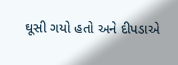ઘૂસી ગયો હતો અને દીપડાએ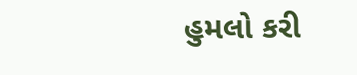હુમલો કરી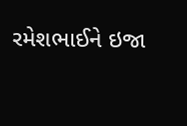રમેશભાઈને ઇજા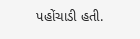પહોંચાડી હતી.